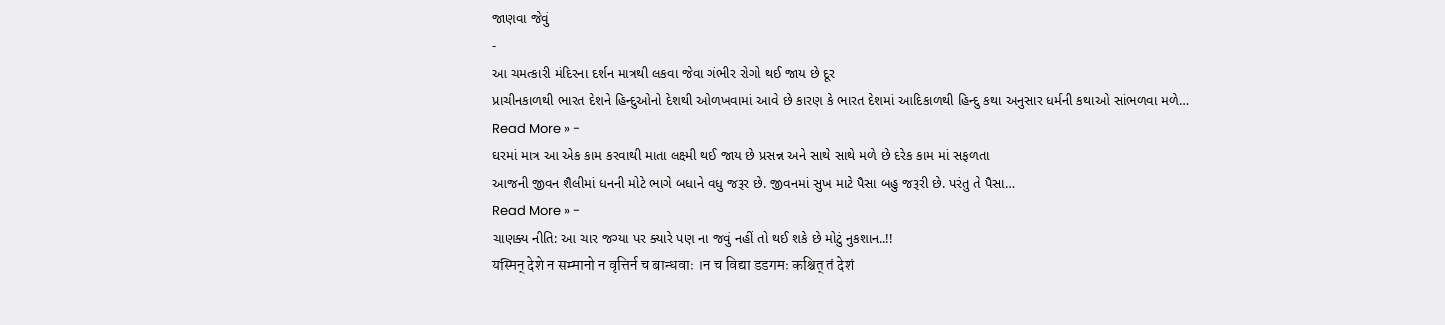જાણવા જેવું
-
આ ચમત્કારી મંદિરના દર્શન માત્રથી લકવા જેવા ગંભીર રોગો થઈ જાય છે દૂર
પ્રાચીનકાળથી ભારત દેશને હિન્દુઓનો દેશથી ઓળખવામાં આવે છે કારણ કે ભારત દેશમાં આદિકાળથી હિન્દુ કથા અનુસાર ધર્મની કથાઓ સાંભળવા મળે…
Read More » -
ઘરમાં માત્ર આ એક કામ કરવાથી માતા લક્ષ્મી થઈ જાય છે પ્રસન્ન અને સાથે સાથે મળે છે દરેક કામ માં સફળતા
આજની જીવન શૈલીમાં ધનની મોટે ભાગે બધાને વધુ જરૂર છે. જીવનમાં સુખ માટે પૈસા બહુ જરૂરી છે. પરંતુ તે પૈસા…
Read More » -
ચાણક્ય નીતિ: આ ચાર જગ્યા પર ક્યારે પણ ના જવું નહીં તો થઈ શકે છે મોટું નુકશાન..!!
यस्मिन् देशे न सम्मानो न वृत्तिर्न च बान्धवाः ।न च विद्या डडगमः कश्चित् तं देशं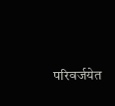परिवर्जयेत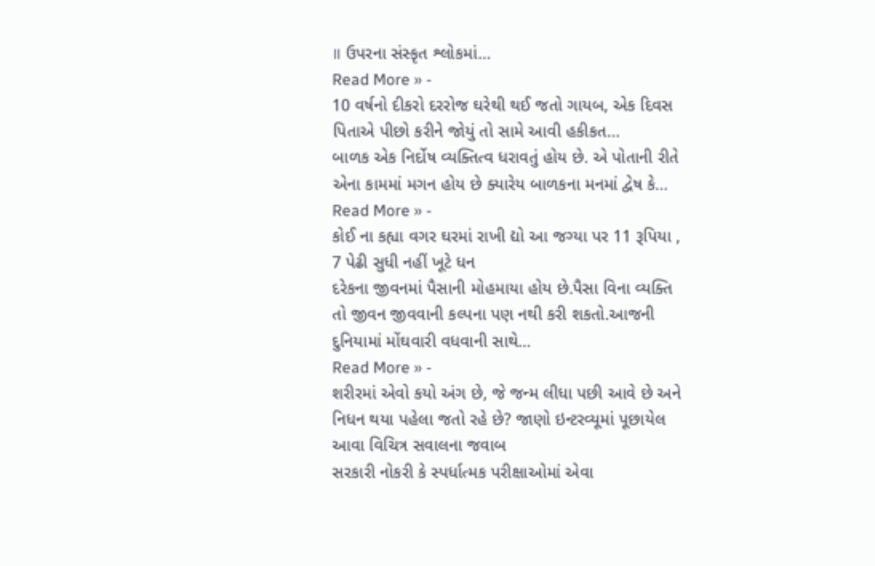॥ ઉપરના સંસ્કૃત શ્લોકમાં…
Read More » -
10 વર્ષનો દીકરો દરરોજ ઘરેથી થઈ જતો ગાયબ, એક દિવસ પિતાએ પીછો કરીને જોયું તો સામે આવી હકીકત…
બાળક એક નિર્દોષ વ્યક્તિત્વ ધરાવતું હોય છે. એ પોતાની રીતે એના કામમાં મગન હોય છે ક્યારેય બાળકના મનમાં દ્વેષ કે…
Read More » -
કોઈ ના કહ્યા વગર ઘરમાં રાખી દ્યો આ જગ્યા પર 11 રૂપિયા , 7 પેઢી સુધી નહીં ખૂટે ધન
દરેકના જીવનમાં પૈસાની મોહમાયા હોય છે.પૈસા વિના વ્યક્તિ તો જીવન જીવવાની કલ્પના પણ નથી કરી શકતો.આજની દુનિયામાં મોંઘવારી વધવાની સાથે…
Read More » -
શરીરમાં એવો કયો અંગ છે, જે જન્મ લીધા પછી આવે છે અને નિધન થયા પહેલા જતો રહે છે? જાણો ઇન્ટરવ્યૂમાં પૂછાયેલ આવા વિચિત્ર સવાલના જવાબ
સરકારી નોકરી કે સ્પર્ધાત્મક પરીક્ષાઓમાં એવા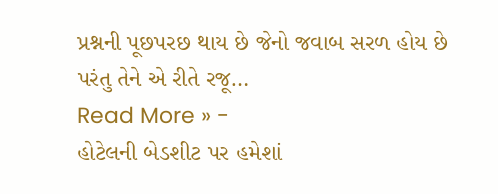પ્રશ્નની પૂછપરછ થાય છે જેનો જવાબ સરળ હોય છે પરંતુ તેને એ રીતે રજૂ…
Read More » -
હોટેલની બેડશીટ પર હમેશાં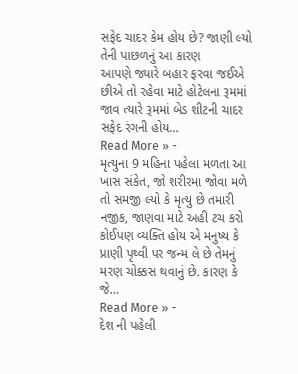સફેદ ચાદર કેમ હોય છે? જાણી લ્યો તેની પાછળનું આ કારણ
આપણે જ્યારે બહાર ફરવા જઈએ છીએ તો રહેવા માટે હોટેલના રૂમમાં જાવ ત્યારે રૂમમાં બેડ શીટની ચાદર સફેદ રંગની હોય…
Read More » -
મૃત્યુના 9 મહિના પહેલા મળતા આ ખાસ સંકેત, જો શરીરમા જોવા મળે તો સમજી લ્યો કે મૃત્યુ છે તમારી નજીક, જાણવા માટે અહી ટચ કરો
કોઈપણ વ્યક્તિ હોય એ મનુષ્ય કે પ્રાણી પૃથ્વી પર જન્મ લે છે તેમનું મરણ ચોક્કસ થવાનું છે. કારણ કે જે…
Read More » -
દેશ ની પહેલી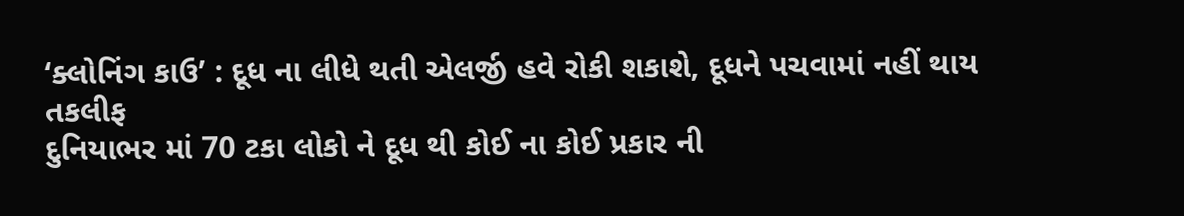‘ક્લોનિંગ કાઉ’ : દૂધ ના લીધે થતી એલર્જી હવે રોકી શકાશે, દૂધને પચવામાં નહીં થાય તકલીફ
દુનિયાભર માં 70 ટકા લોકો ને દૂધ થી કોઈ ના કોઈ પ્રકાર ની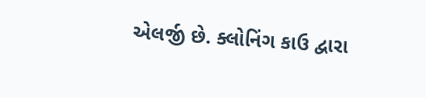એલર્જી છે. ક્લોનિંગ કાઉ દ્વારા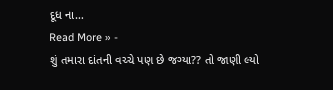દૂધ ના…
Read More » -
શું તમારા દાંતની વચ્ચે પણ છે જગ્યા?? તો જાણી લ્યો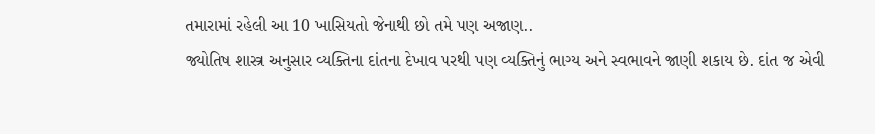તમારામાં રહેલી આ 10 ખાસિયતો જેનાથી છો તમે પણ અજાણ..
જ્યોતિષ શાસ્ત્ર અનુસાર વ્યક્તિના દાંતના દેખાવ પરથી પણ વ્યક્તિનું ભાગ્ય અને સ્વભાવને જાણી શકાય છે. દાંત જ એવી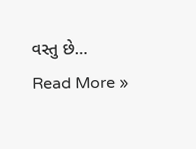વસ્તુ છે…
Read More »